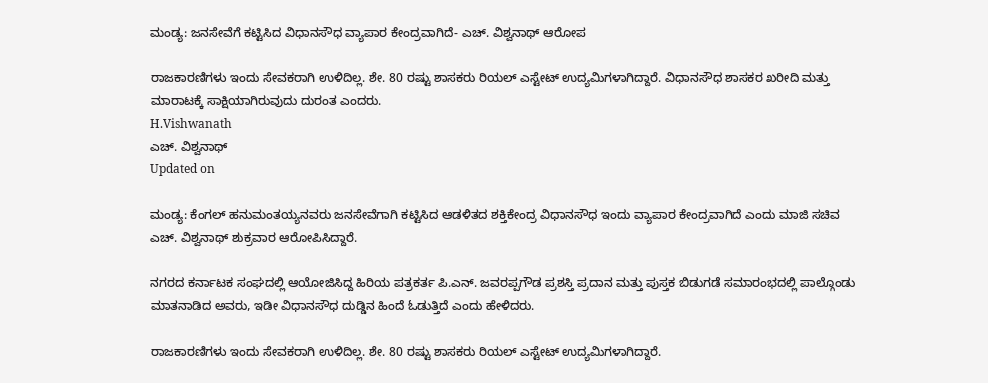ಮಂಡ್ಯ: ಜನಸೇವೆಗೆ ಕಟ್ಟಿಸಿದ ವಿಧಾನಸೌಧ ವ್ಯಾಪಾರ ಕೇಂದ್ರವಾಗಿದೆ- ಎಚ್. ವಿಶ್ವನಾಥ್ ಆರೋಪ

ರಾಜಕಾರಣಿಗಳು ಇಂದು ಸೇವಕರಾಗಿ ಉಳಿದಿಲ್ಲ. ಶೇ. 80 ರಷ್ಟು ಶಾಸಕರು ರಿಯಲ್ ಎಸ್ಟೇಟ್ ಉದ್ಯಮಿಗಳಾಗಿದ್ದಾರೆ. ವಿಧಾನಸೌಧ ಶಾಸಕರ ಖರೀದಿ ಮತ್ತು ಮಾರಾಟಕ್ಕೆ ಸಾಕ್ಷಿಯಾಗಿರುವುದು ದುರಂತ ಎಂದರು.
H.Vishwanath
ಎಚ್. ವಿಶ್ವನಾಥ್
Updated on

ಮಂಡ್ಯ: ಕೆಂಗಲ್ ಹನುಮಂತಯ್ಯನವರು ಜನಸೇವೆಗಾಗಿ ಕಟ್ಟಿಸಿದ ಆಡಳಿತದ ಶಕ್ತಿಕೇಂದ್ರ ವಿಧಾನಸೌಧ ಇಂದು ವ್ಯಾಪಾರ ಕೇಂದ್ರವಾಗಿದೆ ಎಂದು ಮಾಜಿ ಸಚಿವ ಎಚ್. ವಿಶ್ವನಾಥ್ ಶುಕ್ರವಾರ ಆರೋಪಿಸಿದ್ದಾರೆ.

ನಗರದ ಕರ್ನಾಟಕ ಸಂಘದಲ್ಲಿ ಆಯೋಜಿಸಿದ್ದ ಹಿರಿಯ ಪತ್ರಕರ್ತ ಪಿ.ಎನ್. ಜವರಪ್ಪಗೌಡ ಪ್ರಶಸ್ತಿ ಪ್ರದಾನ ಮತ್ತು ಪುಸ್ತಕ ಬಿಡುಗಡೆ ಸಮಾರಂಭದಲ್ಲಿ ಪಾಲ್ಗೊಂಡು ಮಾತನಾಡಿದ ಅವರು, ಇಡೀ ವಿಧಾನಸೌಧ ದುಡ್ಡಿನ ಹಿಂದೆ ಓಡುತ್ತಿದೆ ಎಂದು ಹೇಳಿದರು.

ರಾಜಕಾರಣಿಗಳು ಇಂದು ಸೇವಕರಾಗಿ ಉಳಿದಿಲ್ಲ. ಶೇ. 80 ರಷ್ಟು ಶಾಸಕರು ರಿಯಲ್ ಎಸ್ಟೇಟ್ ಉದ್ಯಮಿಗಳಾಗಿದ್ದಾರೆ.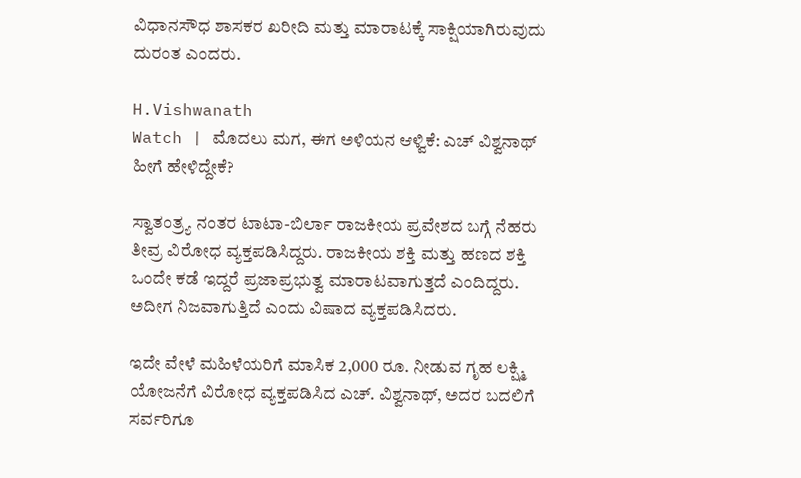ವಿಧಾನಸೌಧ ಶಾಸಕರ ಖರೀದಿ ಮತ್ತು ಮಾರಾಟಕ್ಕೆ ಸಾಕ್ಷಿಯಾಗಿರುವುದು ದುರಂತ ಎಂದರು.

H.Vishwanath
Watch | ಮೊದಲು ಮಗ, ಈಗ ಅಳಿಯನ ಆಳ್ವಿಕೆ: ಎಚ್ ವಿಶ್ವನಾಥ್ ಹೀಗೆ ಹೇಳಿದ್ದೇಕೆ?

ಸ್ವಾತಂತ್ರ್ಯ ನಂತರ ಟಾಟಾ-ಬಿರ್ಲಾ ರಾಜಕೀಯ ಪ್ರವೇಶದ ಬಗ್ಗೆ ನೆಹರು ತೀವ್ರ ವಿರೋಧ ವ್ಯಕ್ತಪಡಿಸಿದ್ದರು. ರಾಜಕೀಯ ಶಕ್ತಿ ಮತ್ತು ಹಣದ ಶಕ್ತಿ ಒಂದೇ ಕಡೆ ಇದ್ದರೆ ಪ್ರಜಾಪ್ರಭುತ್ವ ಮಾರಾಟವಾಗುತ್ತದೆ ಎಂದಿದ್ದರು. ಅದೀಗ ನಿಜವಾಗುತ್ತಿದೆ ಎಂದು ವಿಷಾದ ವ್ಯಕ್ತಪಡಿಸಿದರು.

ಇದೇ ವೇಳೆ ಮಹಿಳೆಯರಿಗೆ ಮಾಸಿಕ 2,000 ರೂ. ನೀಡುವ ಗೃಹ ಲಕ್ಷ್ಮಿ ಯೋಜನೆಗೆ ವಿರೋಧ ವ್ಯಕ್ತಪಡಿಸಿದ ಎಚ್. ವಿಶ್ವನಾಥ್, ಅದರ ಬದಲಿಗೆ ಸರ್ವರಿಗೂ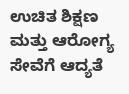ಉಚಿತ ಶಿಕ್ಷಣ ಮತ್ತು ಆರೋಗ್ಯ ಸೇವೆಗೆ ಆದ್ಯತೆ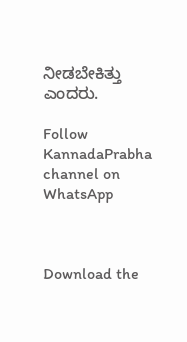ನೀಡಬೇಕಿತ್ತು ಎಂದರು.

Follow KannadaPrabha channel on WhatsApp



Download the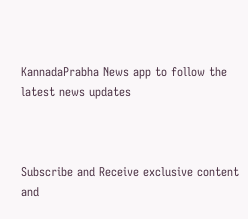KannadaPrabha News app to follow the latest news updates



Subscribe and Receive exclusive content and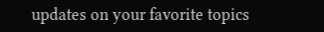updates on your favorite topics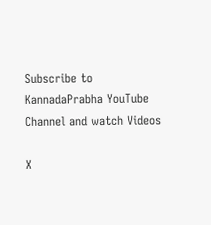Subscribe to KannadaPrabha YouTube Channel and watch Videos

X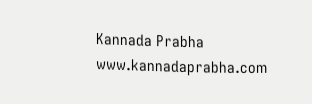Kannada Prabha
www.kannadaprabha.com